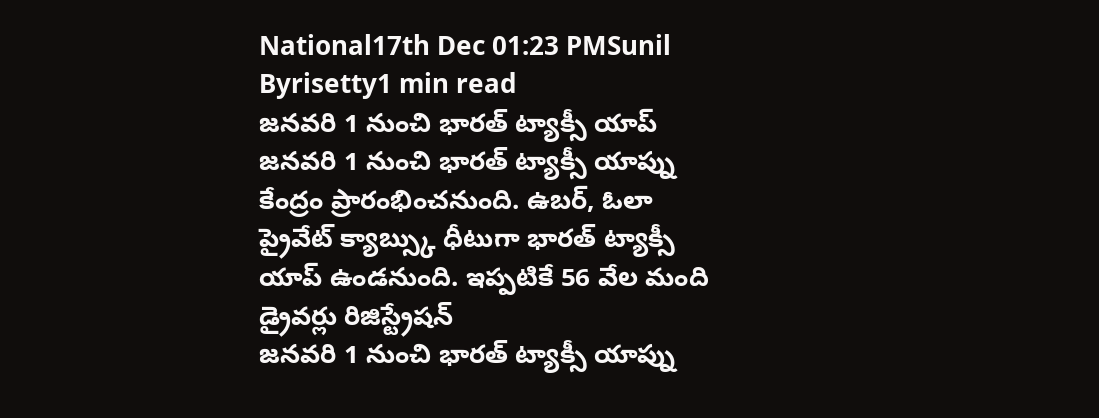National17th Dec 01:23 PMSunil Byrisetty1 min read
జనవరి 1 నుంచి భారత్ ట్యాక్సీ యాప్
జనవరి 1 నుంచి భారత్ ట్యాక్సీ యాప్ను కేంద్రం ప్రారంభించనుంది. ఉబర్, ఓలా ప్రైవేట్ క్యాబ్స్కు ధీటుగా భారత్ ట్యాక్సీ యాప్ ఉండనుంది. ఇప్పటికే 56 వేల మంది డ్రైవర్లు రిజిస్ట్రేషన్
జనవరి 1 నుంచి భారత్ ట్యాక్సీ యాప్ను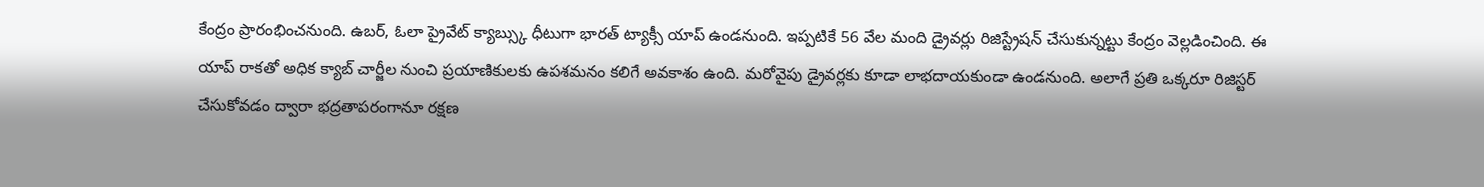కేంద్రం ప్రారంభించనుంది. ఉబర్, ఓలా ప్రైవేట్ క్యాబ్స్కు ధీటుగా భారత్ ట్యాక్సీ యాప్ ఉండనుంది. ఇప్పటికే 56 వేల మంది డ్రైవర్లు రిజిస్ట్రేషన్ చేసుకున్నట్టు కేంద్రం వెల్లడించింది. ఈ యాప్ రాకతో అధిక క్యాబ్ చార్జీల నుంచి ప్రయాణికులకు ఉపశమనం కలిగే అవకాశం ఉంది. మరోవైపు డ్రైవర్లకు కూడా లాభదాయకుండా ఉండనుంది. అలాగే ప్రతి ఒక్కరూ రిజిస్టర్ చేసుకోవడం ద్వారా భద్రతాపరంగానూ రక్షణ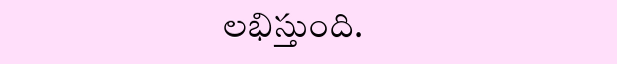లభిస్తుంది.